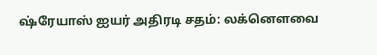ஷ்ரேயாஸ் ஐயர் அதிரடி சதம்: லக்னௌவை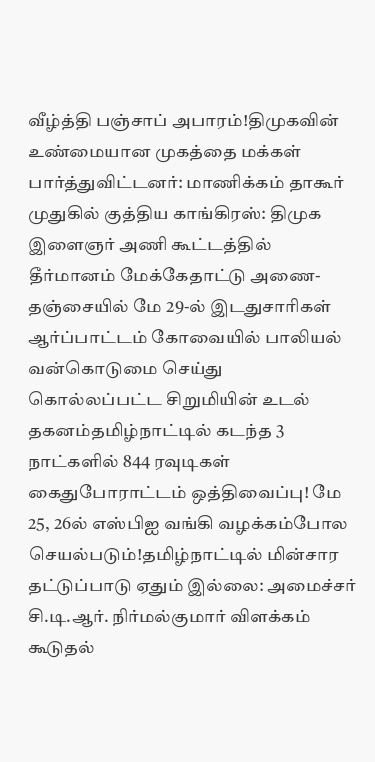வீழ்த்தி பஞ்சாப் அபாரம்!திமுகவின் உண்மையான முகத்தை மக்கள் பார்த்துவிட்டனர்: மாணிக்கம் தாகூர் முதுகில் குத்திய காங்கிரஸ்: திமுக இளைஞர் அணி கூட்டத்தில் தீர்மானம் மேக்கேதாட்டு அணை- தஞ்சையில் மே 29-ல் இடதுசாரிகள் ஆர்ப்பாட்டம் கோவையில் பாலியல் வன்கொடுமை செய்து கொல்லப்பட்ட சிறுமியின் உடல் தகனம்தமிழ்நாட்டில் கடந்த 3 நாட்களில் 844 ரவுடிகள் கைதுபோராட்டம் ஒத்திவைப்பு! மே 25, 26ல் எஸ்பிஐ வங்கி வழக்கம்போல செயல்படும்!தமிழ்நாட்டில் மின்சார தட்டுப்பாடு ஏதும் இல்லை: அமைச்சர் சி.டி.ஆர். நிர்மல்குமார் விளக்கம் கூடுதல்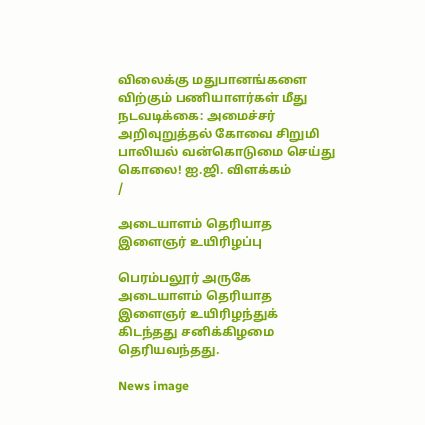விலைக்கு மதுபானங்களை விற்கும் பணியாளர்கள் மீது நடவடிக்கை: அமைச்சர் அறிவுறுத்தல் கோவை சிறுமி பாலியல் வன்கொடுமை செய்து கொலை! ஐ.ஜி. விளக்கம்
/

அடையாளம் தெரியாத இளைஞர் உயிரிழப்பு

பெரம்பலூர் அருகே அடையாளம் தெரியாத இளைஞர் உயிரிழந்துக் கிடந்தது சனிக்கிழமை தெரியவந்தது.

News image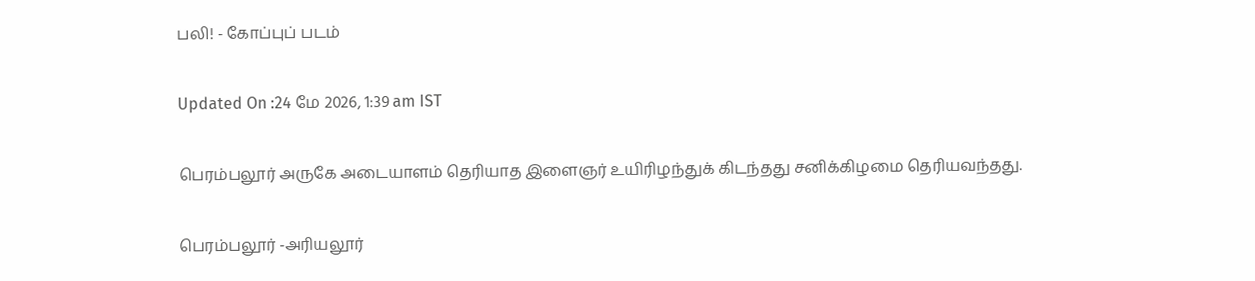பலி! - கோப்புப் படம்

Updated On :24 மே 2026, 1:39 am IST

பெரம்பலூர் அருகே அடையாளம் தெரியாத இளைஞர் உயிரிழந்துக் கிடந்தது சனிக்கிழமை தெரியவந்தது.

பெரம்பலூர் -அரியலூர்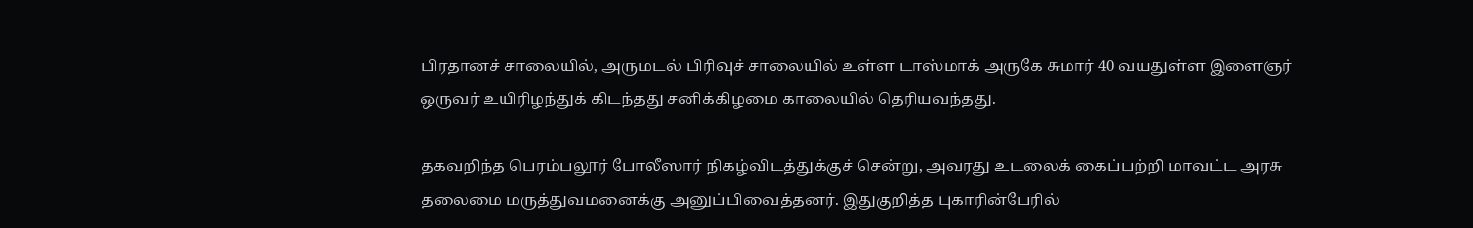பிரதானச் சாலையில், அருமடல் பிரிவுச் சாலையில் உள்ள டாஸ்மாக் அருகே சுமார் 40 வயதுள்ள இளைஞர் ஒருவர் உயிரிழந்துக் கிடந்தது சனிக்கிழமை காலையில் தெரியவந்தது.

தகவறிந்த பெரம்பலூர் போலீஸார் நிகழ்விடத்துக்குச் சென்று, அவரது உடலைக் கைப்பற்றி மாவட்ட அரசு தலைமை மருத்துவமனைக்கு அனுப்பிவைத்தனர். இதுகுறித்த புகாரின்பேரில்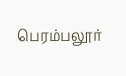பெரம்பலூர்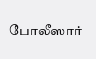போலீஸார்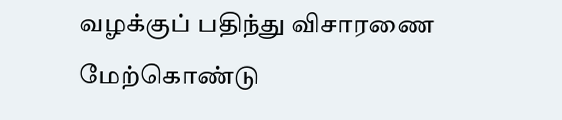வழக்குப் பதிந்து விசாரணை மேற்கொண்டு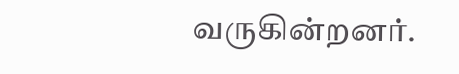வருகின்றனர்.